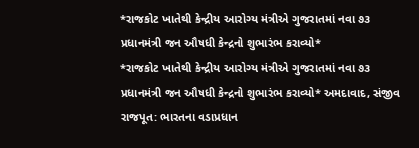*રાજકોટ ખાતેથી કેન્દ્રીય આરોગ્ય મંત્રીએ ગુજરાતમાં નવા ૭૩ પ્રધાનમંત્રી જન ઔષધી કેન્દ્રનો શુભારંભ કરાવ્યો*
*રાજકોટ ખાતેથી કેન્દ્રીય આરોગ્ય મંત્રીએ ગુજરાતમાં નવા ૭૩ પ્રધાનમંત્રી જન ઔષધી કેન્દ્રનો શુભારંભ કરાવ્યો* અમદાવાદ, સંજીવ રાજપૂત: ભારતના વડાપ્રધાન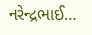નરેન્દ્રભાઈ…